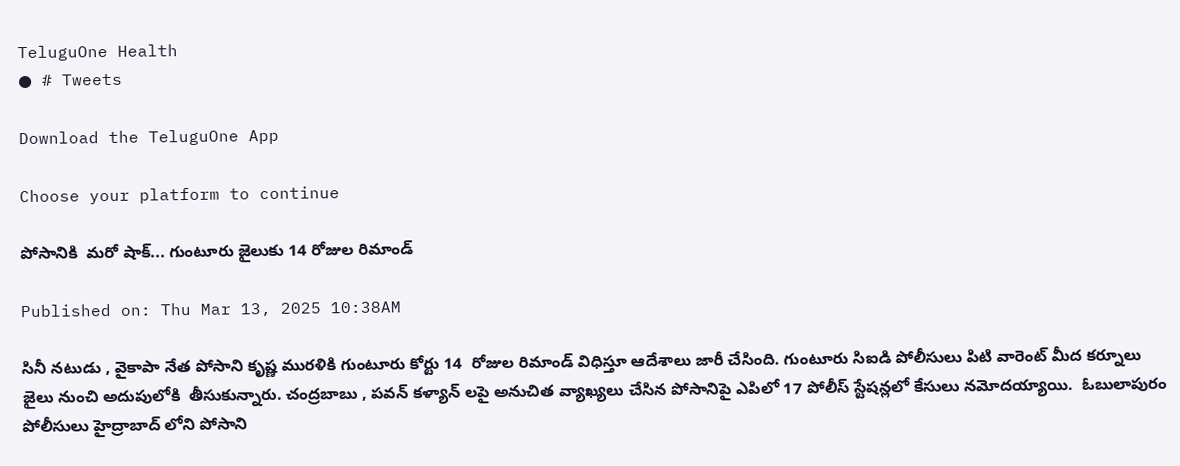TeluguOne Health
● # Tweets

Download the TeluguOne App

Choose your platform to continue

పోసానికి  మరో షాక్... గుంటూరు జైలుకు 14 రోజుల రిమాండ్

Published on: Thu Mar 13, 2025 10:38AM

సినీ నటుడు , వైకాపా నేత పోసాని కృష్ణ మురళికి గుంటూరు కోర్టు 14  రోజుల రిమాండ్ విధిస్తూ ఆదేశాలు జారీ చేసింది. గుంటూరు సిఐడి పోలీసులు పిటి వారెంట్ మీద కర్నూలు జైలు నుంచి అదుపులోకి  తీసుకున్నారు. చంద్రబాబు , పవన్ కళ్యాన్ లపై అనుచిత వ్యాఖ్యలు చేసిన పోసానిపై ఎపిలో 17 పోలీస్ స్టేషన్లలో కేసులు నమోదయ్యాయి.  ఓబులాపురం పోలీసులు హైద్రాబాద్ లోని పోసాని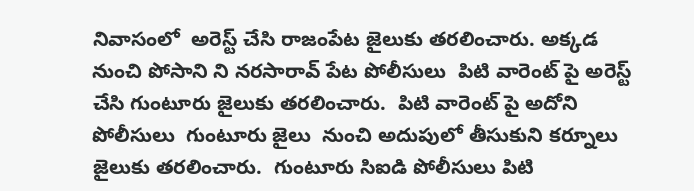నివాసంలో  అరెస్ట్ చేసి రాజంపేట జైలుకు తరలించారు. అక్కడ నుంచి పోసాని ని నరసారావ్ పేట పోలీసులు  పిటి వారెంట్ పై అరెస్ట్ చేసి గుంటూరు జైలుకు తరలించారు.  పిటి వారెంట్ పై అదోని పోలీసులు  గుంటూరు జైలు  నుంచి అదుపులో తీసుకుని కర్నూలు జైలుకు తరలించారు.  గుంటూరు సిఐడి పోలీసులు పిటి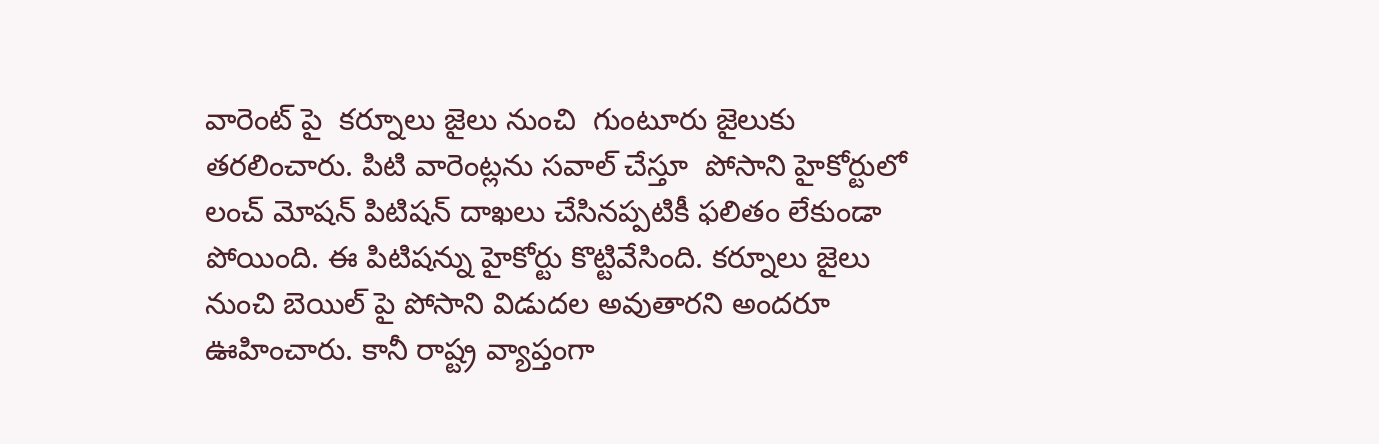వారెంట్ పై  కర్నూలు జైలు నుంచి  గుంటూరు జైలుకు తరలించారు. పిటి వారెంట్లను సవాల్ చేస్తూ  పోసాని హైకోర్టులో లంచ్ మోషన్ పిటిషన్ దాఖలు చేసినప్పటికీ ఫలితం లేకుండా పోయింది. ఈ పిటిషన్ను హైకోర్టు కొట్టివేసింది. కర్నూలు జైలు నుంచి బెయిల్ పై పోసాని విడుదల అవుతారని అందరూ ఊహించారు. కానీ రాష్ట్ర వ్యాప్తంగా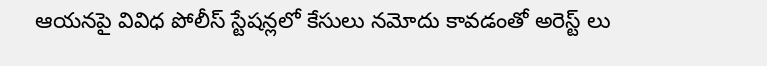ఆయనపై వివిధ పోలీస్ స్టేషన్లలో కేసులు నమోదు కావడంతో అరెస్ట్ లు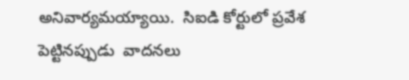అనివార్యమయ్యాయి.  సిఐడి కోర్టులో ప్రవేశ పెట్టినప్పుడు  వాదనలు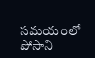సమయంలో పోసాని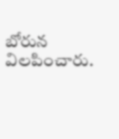బోరున విలపించారు.